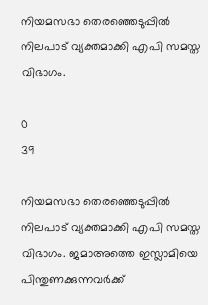നിയമസഭാ തെരഞ്ഞെടുപ്പില്‍ നിലപാട് വ്യക്തമാക്കി എപി സമസ്ത വിഭാഗം.

0
39

നിയമസഭാ തെരഞ്ഞെടുപ്പില്‍ നിലപാട് വ്യക്തമാക്കി എപി സമസ്ത വിഭാഗം. ജമാഅത്തെ ഇസ്ലാമിയെ പിന്തുണക്കുന്നവര്‍ക്ക്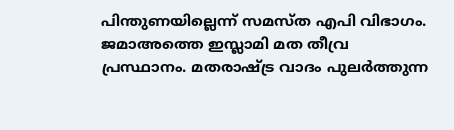പിന്തുണയില്ലെന്ന് സമസ്ത എപി വിഭാഗം. ജമാഅത്തെ ഇസ്ലാമി മത തീവ്ര പ്രസ്ഥാനം. മതരാഷ്ട്ര വാദം പുലര്‍ത്തുന്ന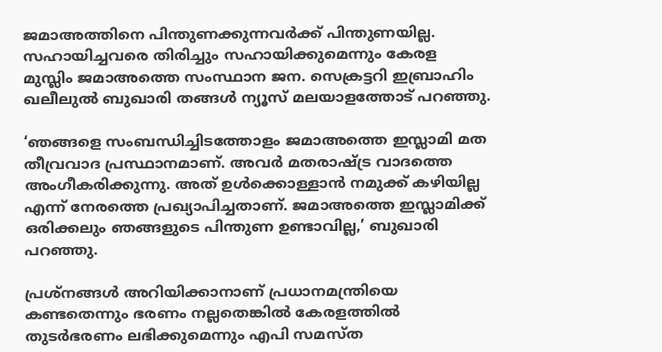ജമാഅത്തിനെ പിന്തുണക്കുന്നവര്‍ക്ക് പിന്തുണയില്ല. സഹായിച്ചവരെ തിരിച്ചും സഹായിക്കുമെന്നും കേരള മുസ്ലിം ജമാഅത്തെ സംസ്ഥാന ജന. സെക്രട്ടറി ഇബ്രാഹിം ഖലീലുല്‍ ബുഖാരി തങ്ങള്‍ ന്യൂസ് മലയാളത്തോട് പറഞ്ഞു.

‘ഞങ്ങളെ സംബന്ധിച്ചിടത്തോളം ജമാഅത്തെ ഇസ്ലാമി മത തീവ്രവാദ പ്രസ്ഥാനമാണ്. അവര്‍ മതരാഷ്ട്ര വാദത്തെ അംഗീകരിക്കുന്നു. അത് ഉൾക്കൊള്ളാന്‍ നമുക്ക് കഴിയില്ല എന്ന് നേരത്തെ പ്രഖ്യാപിച്ചതാണ്. ജമാഅത്തെ ഇസ്ലാമിക്ക് ഒരിക്കലും ഞങ്ങളുടെ പിന്തുണ ഉണ്ടാവില്ല,’ ബുഖാരി പറഞ്ഞു.

പ്രശ്‌നങ്ങള്‍ അറിയിക്കാനാണ് പ്രധാനമന്ത്രിയെ കണ്ടതെന്നും ഭരണം നല്ലതെങ്കില്‍ കേരളത്തില്‍ തുടര്‍ഭരണം ലഭിക്കുമെന്നും എപി സമസ്ത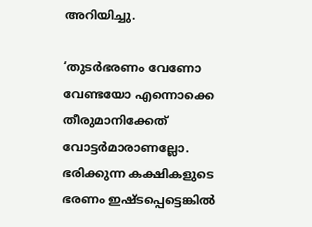അറിയിച്ചു.

‘തുടര്‍ഭരണം വേണോ വേണ്ടയോ എന്നൊക്കെ തീരുമാനിക്കേത് വോട്ടര്‍മാരാണല്ലോ. ഭരിക്കുന്ന കക്ഷികളുടെ ഭരണം ഇഷ്ടപ്പെട്ടെങ്കില്‍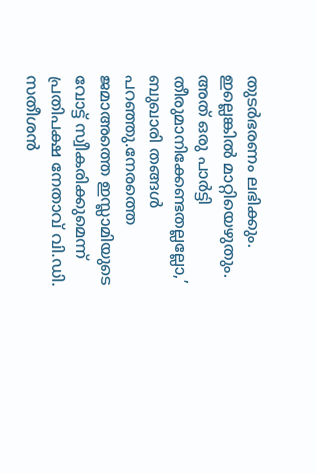തുടര്‍ഭരണം ലഭിക്കും. ഇല്ലെങ്കില്‍ മാറ്റിയെഴുതും. അത് ഒരു പാര്‍ട്ടി തീരുമാനിക്കേണ്ടതല്ലല്ലോ,’ ബുഖാരി തങ്ങള്‍ പറഞ്ഞു.നേരത്തെ ജമാഅത്തെ ഇസ്ലാമിയുടെ വോട്ട് സ്വീകരിക്കുമെന്ന് പ്രതിപക്ഷ നേതാവ് വി.ഡി. സതീശന്‍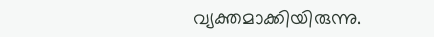വ്യക്തമാക്കിയിരുന്നു.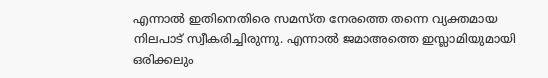എന്നാല്‍ ഇതിനെതിരെ സമസ്ത നേരത്തെ തന്നെ വ്യക്തമായ നിലപാട് സ്വീകരിച്ചിരുന്നു. എന്നാല്‍ ജമാഅത്തെ ഇസ്ലാമിയുമായി ഒരിക്കലും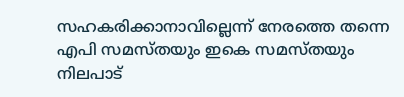സഹകരിക്കാനാവില്ലെന്ന് നേരത്തെ തന്നെ എപി സമസ്തയും ഇകെ സമസ്തയും നിലപാട്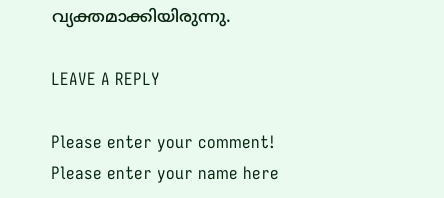വ്യക്തമാക്കിയിരുന്നു.

LEAVE A REPLY

Please enter your comment!
Please enter your name here